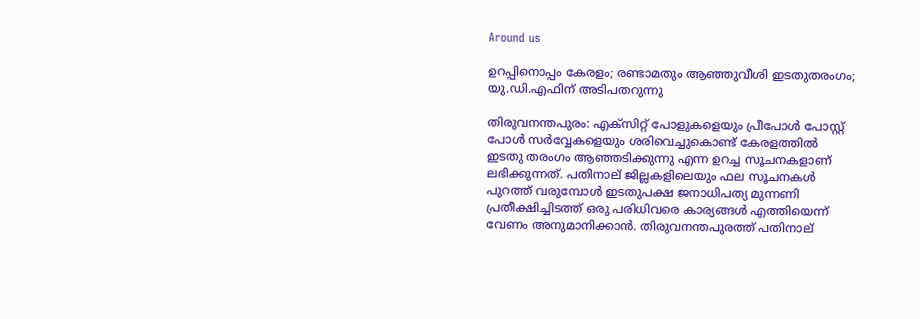Around us

ഉറപ്പിനൊപ്പം കേരളം; രണ്ടാമതും ആഞ്ഞുവീശി ഇടതുതരംഗം; യു.ഡി.എഫിന് അടിപതറുന്നു

തിരുവനന്തപുരം: എക്‌സിറ്റ് പോളുകളെയും പ്രീപോള്‍ പോസ്റ്റ് പോള്‍ സര്‍വ്വേകളെയും ശരിവെച്ചുകൊണ്ട് കേരളത്തില്‍ ഇടതു തരംഗം ആഞ്ഞടിക്കുന്നു എന്ന ഉറച്ച സൂചനകളാണ് ലഭിക്കുന്നത്. പതിനാല് ജില്ലകളിലെയും ഫല സൂചനകള്‍ പുറത്ത് വരുമ്പോള്‍ ഇടതുപക്ഷ ജനാധിപത്യ മുന്നണി പ്രതീക്ഷിച്ചിടത്ത് ഒരു പരിധിവരെ കാര്യങ്ങള്‍ എത്തിയെന്ന് വേണം അനുമാനിക്കാന്‍. തിരുവനന്തപുരത്ത് പതിനാല്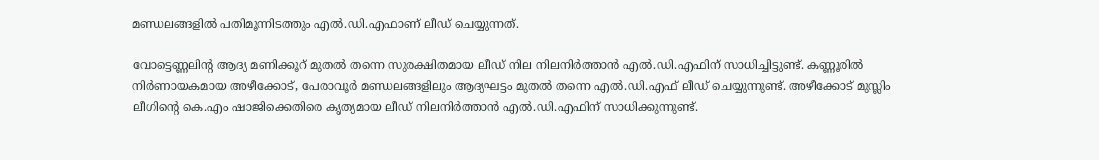മണ്ഡലങ്ങളില്‍ പതിമൂന്നിടത്തും എല്‍.ഡി.എഫാണ് ലീഡ് ചെയ്യുന്നത്.

വോട്ടെണ്ണലിന്റ ആദ്യ മണിക്കൂറ് മുതല്‍ തന്നെ സുരക്ഷിതമായ ലീഡ് നില നിലനിര്‍ത്താന്‍ എല്‍.ഡി.എഫിന് സാധിച്ചിട്ടുണ്ട്. കണ്ണൂരില്‍ നിര്‍ണായകമായ അഴീക്കോട്, പേരാവൂര്‍ മണ്ഡലങ്ങളിലും ആദ്യഘട്ടം മുതല്‍ തന്നെ എല്‍.ഡി.എഫ് ലീഡ് ചെയ്യുന്നുണ്ട്. അഴീക്കോട് മുസ്ലിം ലീഗിന്റെ കെ.എം ഷാജിക്കെതിരെ കൃത്യമായ ലീഡ് നിലനിര്‍ത്താന്‍ എല്‍.ഡി.എഫിന് സാധിക്കുന്നുണ്ട്.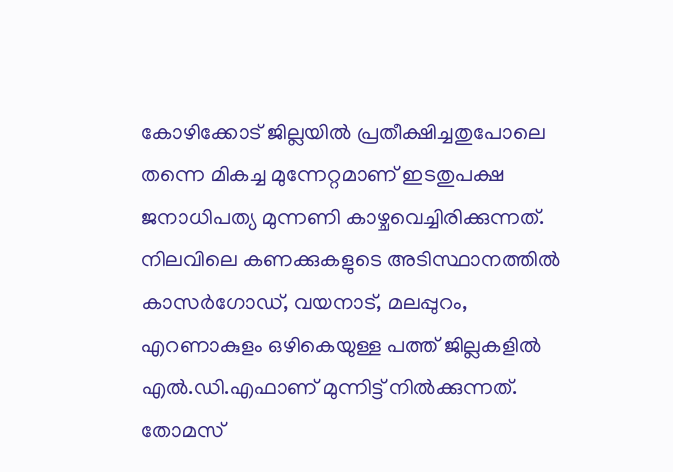കോഴിക്കോട് ജില്ലയില്‍ പ്രതീക്ഷിച്ചതുപോലെ തന്നെ മികച്ച മുന്നേറ്റമാണ് ഇടതുപക്ഷ ജനാധിപത്യ മുന്നണി കാഴ്ചവെച്ചിരിക്കുന്നത്. നിലവിലെ കണക്കുകളുടെ അടിസ്ഥാനത്തില്‍ കാസര്‍ഗോഡ്, വയനാട്, മലപ്പുറം, എറണാകുളം ഒഴികെയുള്ള പത്ത് ജില്ലകളില്‍ എല്‍.ഡി.എഫാണ് മുന്നിട്ട് നില്‍ക്കുന്നത്. തോമസ്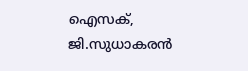ഐസക്, ജി.സുധാകരന്‍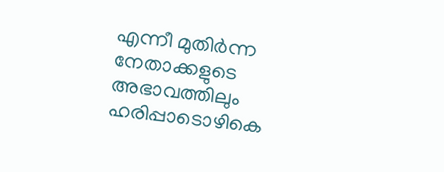എന്നീ മുതിര്‍ന്ന നേതാക്കളുടെ അഭാവത്തിലും ഹരിപ്പാടൊഴികെ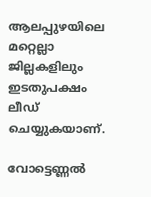ആലപ്പുഴയിലെ മറ്റെല്ലാ ജില്ലകളിലും ഇടതുപക്ഷം ലീഡ് ചെയ്യുകയാണ്.

വോട്ടെണ്ണല്‍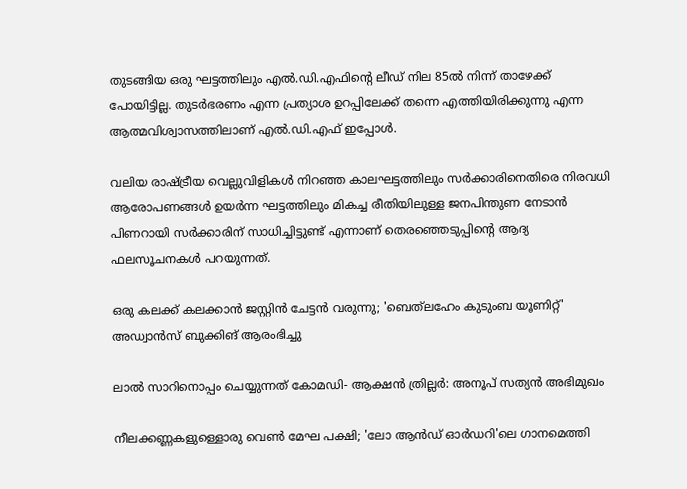തുടങ്ങിയ ഒരു ഘട്ടത്തിലും എല്‍.ഡി.എഫിന്റെ ലീഡ് നില 85ല്‍ നിന്ന് താഴേക്ക് പോയിട്ടില്ല. തുടര്‍ഭരണം എന്ന പ്രത്യാശ ഉറപ്പിലേക്ക് തന്നെ എത്തിയിരിക്കുന്നു എന്ന ആത്മവിശ്വാസത്തിലാണ് എല്‍.ഡി.എഫ് ഇപ്പോള്‍.

വലിയ രാഷ്ട്രീയ വെല്ലുവിളികള്‍ നിറഞ്ഞ കാലഘട്ടത്തിലും സര്‍ക്കാരിനെതിരെ നിരവധി ആരോപണങ്ങള്‍ ഉയര്‍ന്ന ഘട്ടത്തിലും മികച്ച രീതിയിലുള്ള ജനപിന്തുണ നേടാന്‍ പിണറായി സര്‍ക്കാരിന് സാധിച്ചിട്ടുണ്ട് എന്നാണ് തെരഞ്ഞെടുപ്പിന്റെ ആദ്യ ഫലസൂചനകള്‍ പറയുന്നത്.

ഒരു കലക്ക് കലക്കാൻ ജസ്റ്റിൻ ചേട്ടൻ വരുന്നു; 'ബെത്‌ലഹേം കുടുംബ യൂണിറ്റ്‌' അഡ്വാൻസ് ബുക്കിങ് ആരംഭിച്ചു

ലാൽ സാറിനൊപ്പം ചെയ്യുന്നത് കോമഡി- ആക്ഷൻ ത്രില്ലർ: അനൂപ് സത്യൻ അഭിമുഖം

നീലക്കണ്ണകളുള്ളൊരു വെൺ മേഘ പക്ഷി; 'ലോ ആന്‍ഡ് ഓര്‍ഡറി'ലെ ഗാനമെത്തി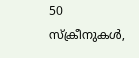50 സ്ക്രീനുകൾ,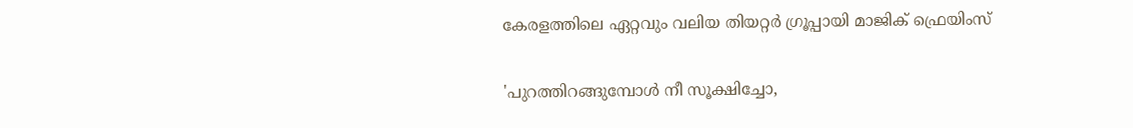കേരളത്തിലെ ഏറ്റവും വലിയ തിയറ്റർ ഗ്രൂപ്പായി മാജിക് ഫ്രെയിംസ്

'പുറത്തിറങ്ങുമ്പോൾ നീ സൂക്ഷിച്ചോ,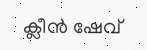ക്ലീൻ ഷേവ്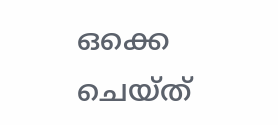ഒക്കെ ചെയ്ത്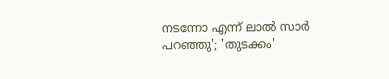നടന്നോ എന്ന് ലാൽ സാർ പറഞ്ഞു'; 'തുടക്കം'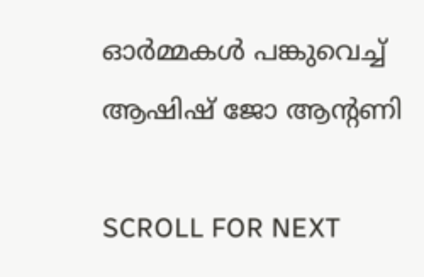ഓർമ്മകൾ പങ്കുവെച്ച് ആഷിഷ് ജോ ആന്റണി

SCROLL FOR NEXT